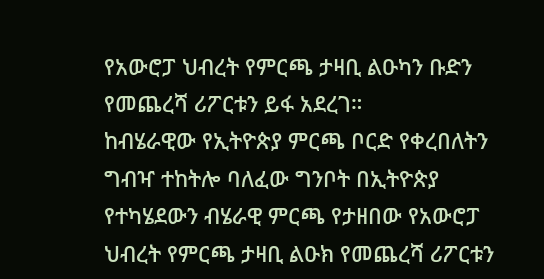የአውሮፓ ህብረት የምርጫ ታዛቢ ልዑካን ቡድን የመጨረሻ ሪፖርቱን ይፋ አደረገ።
ከብሄራዊው የኢትዮጵያ ምርጫ ቦርድ የቀረበለትን ግብዣ ተከትሎ ባለፈው ግንቦት በኢትዮጵያ የተካሄደውን ብሄራዊ ምርጫ የታዘበው የአውሮፓ ህብረት የምርጫ ታዛቢ ልዑክ የመጨረሻ ሪፖርቱን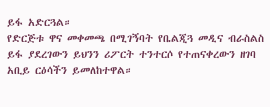ይፋ አድርጓል።
የድርጅቱ ዋና መቀመጫ በሚገኝባት የቤልጂጓ መዲና ብራስልስ ይፋ ያደረገውን ይህንን ሪፖርት ተንተርሶ የተጠናቀረውን ዘገባ አቢይ ርዕሳችን ይመለከተዋል።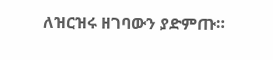ለዝርዝሩ ዘገባውን ያድምጡ።